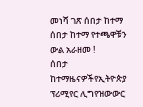መነሻ ገጽ ሰበታ ከተማ ሰበታ ከተማ የተጫዋቹን ውል አራዘመ !
ሰበታ ከተማዜናዎችየኢትዮጵያ ፕሪሚየር ሊግየዝውውር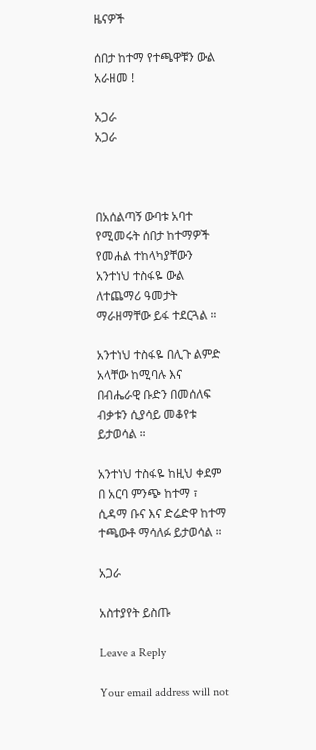ዜናዎች

ሰበታ ከተማ የተጫዋቹን ውል አራዘመ !

አጋራ
አጋራ



በአሰልጣኝ ውባቱ አባተ የሚመሩት ሰበታ ከተማዎች የመሐል ተከላካያቸውን አንተነህ ተስፋዬ ውል ለተጨማሪ ዓመታት ማራዘማቸው ይፋ ተደርጓል ።

አንተነህ ተስፋዬ በሊጉ ልምድ አላቸው ከሚባሉ እና በብሔራዊ ቡድን በመሰለፍ ብቃቱን ሲያሳይ መቆየቱ ይታወሳል ።

አንተነህ ተስፋዬ ከዚህ ቀደም በ አርባ ምንጭ ከተማ ፣ ሲዳማ ቡና እና ድሬድዋ ከተማ ተጫውቶ ማሳለፉ ይታወሳል ።

አጋራ

አስተያየት ይስጡ

Leave a Reply

Your email address will not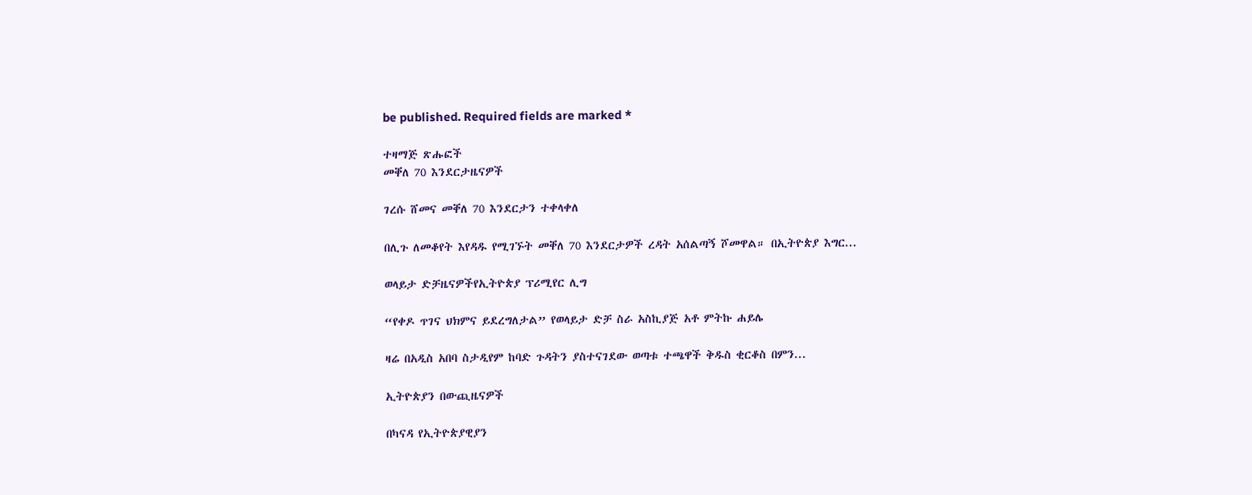be published. Required fields are marked *

ተዛማጅ ጽሑፎች
መቐለ 70 እንደርታዜናዎች

ገረሱ ሸመና መቐለ 70 እንደርታን ተቀላቀለ

በሊጉ ለመቆየት እየዳዱ የሚገኙት መቐለ 70 እንደርታዎች ረዳት አሰልጣኝ ሾመዋል። በኢትዮጵያ እግር...

ወላይታ ድቻዜናዎችየኢትዮጵያ ፕሪሚየር ሊግ

“የቀዶ ጥገና ህክምና ይደረግለታል” የወላይታ ድቻ ስራ አስኪያጅ አቶ ምትኩ ሐይሌ

ዛሬ በአዲስ አበባ ስታዲየም ከባድ ጉዳትን ያስተናገደው ወጣቱ ተጫዋች ቅዱስ ቂርቆስ በምን...

ኢትዮጵያን በውጪዜናዎች

በካናዳ የኢትዮጵያዊያን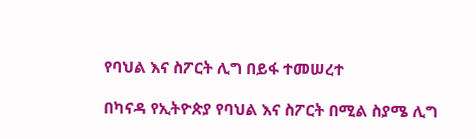የባህል እና ስፖርት ሊግ በይፋ ተመሠረተ

በካናዳ የኢትዮጵያ የባህል እና ስፖርት በሚል ስያሜ ሊግ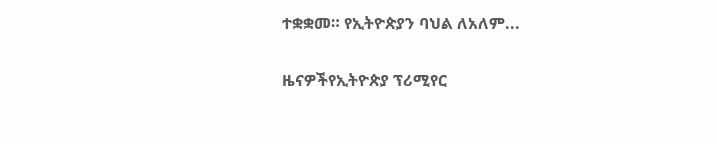ተቋቋመ። የኢትዮጵያን ባህል ለአለም...

ዜናዎችየኢትዮጵያ ፕሪሚየር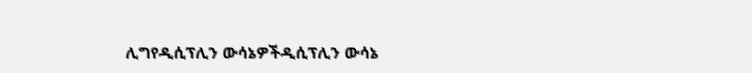ሊግየዲሲፕሊን ውሳኔዎችዲሲፕሊን ውሳኔ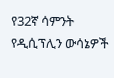የ32ኛ ሳምንት የዲሲፕሊን ውሳኔዎች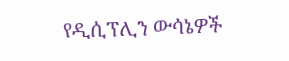የዲሲፕሊን ውሳኔዎች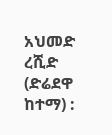አህመድ ረሺድ (ድሬደዋ ከተማ) :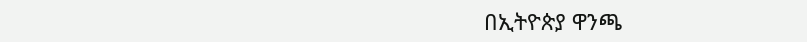በኢትዮጵያ ዋንጫ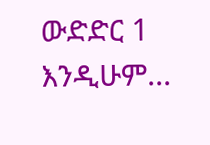ውድድር 1 እንዲሁም...